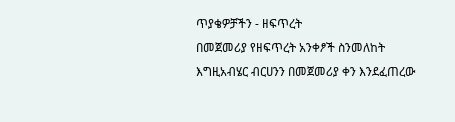ጥያቄዎቻችን - ዘፍጥረት
በመጀመሪያ የዘፍጥረት አንቀፆች ስንመለከት እግዚአብሄር ብርሀንን በመጀመሪያ ቀን እንደፈጠረው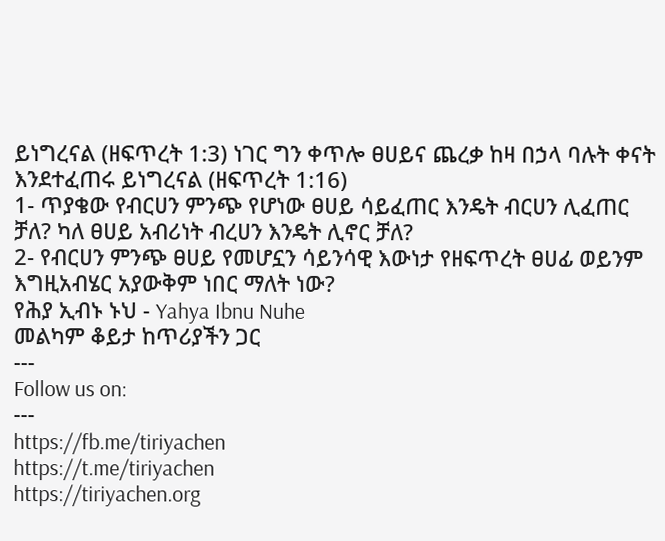ይነግረናል (ዘፍጥረት 1:3) ነገር ግን ቀጥሎ ፀሀይና ጨረቃ ከዛ በኃላ ባሉት ቀናት እንደተፈጠሩ ይነግረናል (ዘፍጥረት 1:16)
1- ጥያቄው የብርሀን ምንጭ የሆነው ፀሀይ ሳይፈጠር እንዴት ብርሀን ሊፈጠር ቻለ? ካለ ፀሀይ አብሪነት ብረሀን እንዴት ሊኖር ቻለ?
2- የብርሀን ምንጭ ፀሀይ የመሆኗን ሳይንሳዊ እውነታ የዘፍጥረት ፀሀፊ ወይንም እግዚአብሄር አያውቅም ነበር ማለት ነው?
የሕያ ኢብኑ ኑህ - Yahya Ibnu Nuhe
መልካም ቆይታ ከጥሪያችን ጋር
‐‐‐
Follow us on:
‐‐‐
https://fb.me/tiriyachen
https://t.me/tiriyachen
https://tiriyachen.org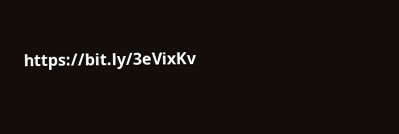https://bit.ly/3eVixKv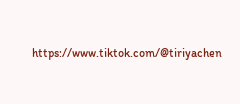https://www.tiktok.com/@tiriyachen